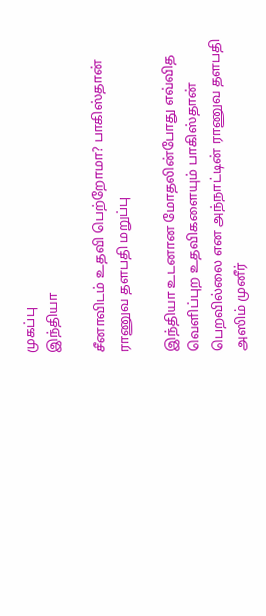முகப்பு
இந்தியா

சீனாவிடம் உதவி பெற்றோமா? பாகிஸ்தான் ராணுவ தளபதி மறுப்பு

இந்தியா உடனான மோதலின்போது எவ்வித வெளிப்புற உதவிகளையும் பாகிஸ்தான் பெறவில்லை என அந்நாட்டின் ராணுவ தளபதி அஸிம் முனீர்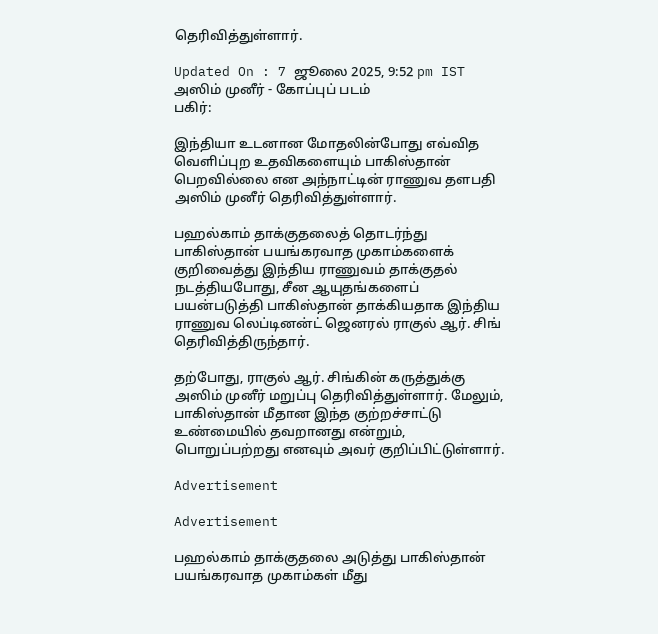தெரிவித்துள்ளார்.

Updated On : 7 ஜூலை 2025, 9:52 pm IST
அஸிம் முனீர் - கோப்புப் படம்
பகிர்:

இந்தியா உடனான மோதலின்போது எவ்வித வெளிப்புற உதவிகளையும் பாகிஸ்தான் பெறவில்லை என அந்நாட்டின் ராணுவ தளபதி அஸிம் முனீர் தெரிவித்துள்ளார்.

பஹல்காம் தாக்குதலைத் தொடர்ந்து பாகிஸ்தான் பயங்கரவாத முகாம்களைக் குறிவைத்து இந்திய ராணுவம் தாக்குதல் நடத்தியபோது, சீன ஆயுதங்களைப் பயன்படுத்தி பாகிஸ்தான் தாக்கியதாக இந்திய ராணுவ லெப்டினன்ட் ஜெனரல் ராகுல் ஆர். சிங் தெரிவித்திருந்தார்.

தற்போது, ராகுல் ஆர். சிங்கின் கருத்துக்கு அஸிம் முனீர் மறுப்பு தெரிவித்துள்ளார். மேலும், பாகிஸ்தான் மீதான இந்த குற்றச்சாட்டு உண்மையில் தவறானது என்றும், பொறுப்பற்றது எனவும் அவர் குறிப்பிட்டுள்ளார்.

Advertisement

Advertisement

பஹல்காம் தாக்குதலை அடுத்து பாகிஸ்தான் பயங்கரவாத முகாம்கள் மீது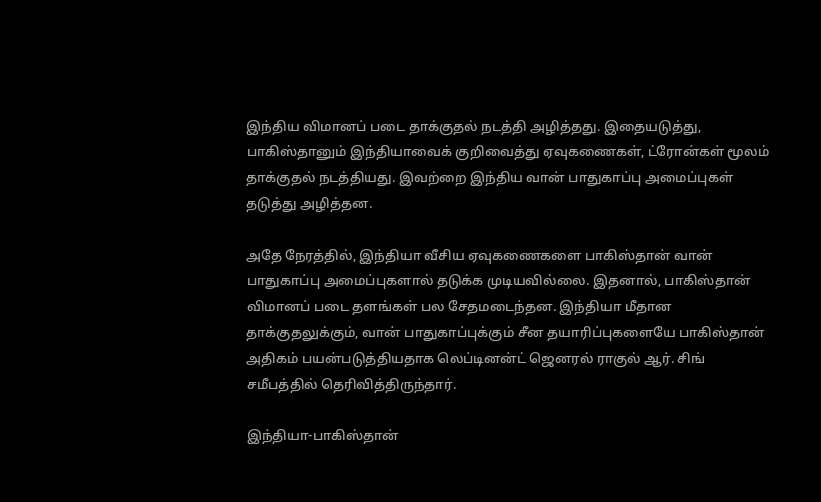இந்திய விமானப் படை தாக்குதல் நடத்தி அழித்தது. இதையடுத்து, பாகிஸ்தானும் இந்தியாவைக் குறிவைத்து ஏவுகணைகள், ட்ரோன்கள் மூலம் தாக்குதல் நடத்தியது. இவற்றை இந்திய வான் பாதுகாப்பு அமைப்புகள் தடுத்து அழித்தன.

அதே நேரத்தில், இந்தியா வீசிய ஏவுகணைகளை பாகிஸ்தான் வான் பாதுகாப்பு அமைப்புகளால் தடுக்க முடியவில்லை. இதனால், பாகிஸ்தான் விமானப் படை தளங்கள் பல சேதமடைந்தன. இந்தியா மீதான தாக்குதலுக்கும், வான் பாதுகாப்புக்கும் சீன தயாரிப்புகளையே பாகிஸ்தான் அதிகம் பயன்படுத்தியதாக லெப்டினன்ட் ஜெனரல் ராகுல் ஆர். சிங் சமீபத்தில் தெரிவித்திருந்தார்.

இந்தியா-பாகிஸ்தான்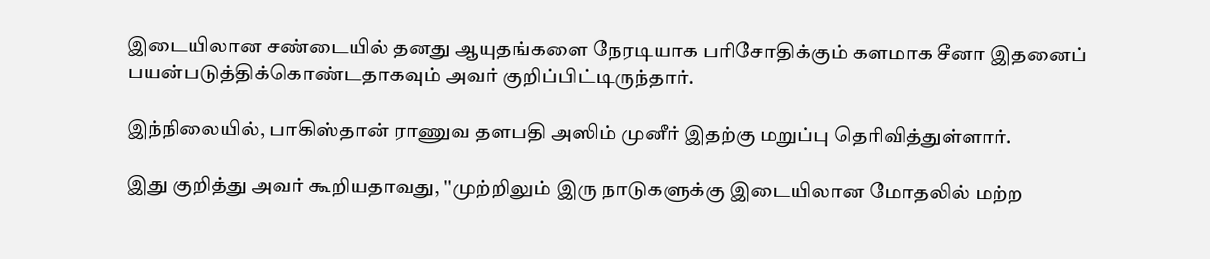இடையிலான சண்டையில் தனது ஆயுதங்களை நேரடியாக பரிசோதிக்கும் களமாக சீனா இதனைப் பயன்படுத்திக்கொண்டதாகவும் அவர் குறிப்பிட்டிருந்தார்.

இந்நிலையில், பாகிஸ்தான் ராணுவ தளபதி அஸிம் முனீர் இதற்கு மறுப்பு தெரிவித்துள்ளார்.

இது குறித்து அவர் கூறியதாவது, ''முற்றிலும் இரு நாடுகளுக்கு இடையிலான மோதலில் மற்ற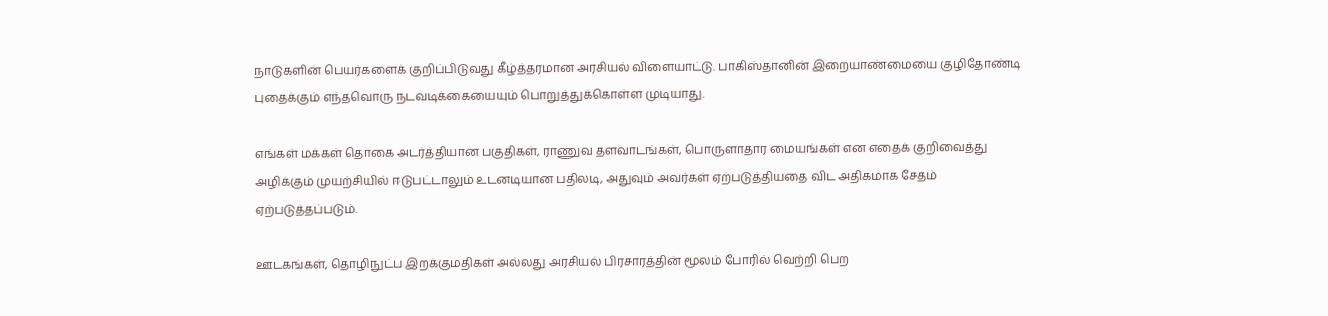நாடுகளின் பெயர்களைக் குறிப்பிடுவது கீழ்த்தரமான அரசியல் விளையாட்டு. பாகிஸ்தானின் இறையாண்மையை குழிதோண்டி புதைக்கும் எந்தவொரு நடவடிக்கையையும் பொறுத்துக்கொள்ள முடியாது.

எங்கள் மக்கள் தொகை அடர்த்தியான பகுதிகள், ராணுவ தளவாடங்கள், பொருளாதார மையங்கள் என எதைக் குறிவைத்து அழிக்கும் முயற்சியில் ஈடுபட்டாலும் உடனடியான பதிலடி, அதுவும் அவர்கள் ஏற்படுத்தியதை விட அதிகமாக சேதம் ஏற்படுத்தப்படும்.

ஊடகங்கள், தொழிநுட்ப இறக்குமதிகள் அல்லது அரசியல் பிரசாரத்தின் மூலம் போரில் வெற்றி பெற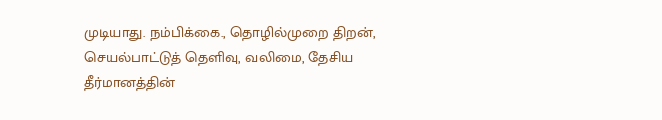முடியாது. நம்பிக்கை., தொழில்முறை திறன், செயல்பாட்டுத் தெளிவு, வலிமை, தேசிய தீர்மானத்தின்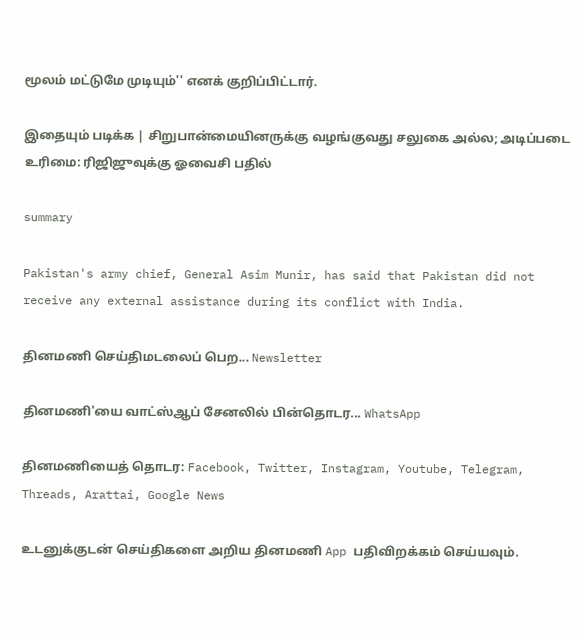மூலம் மட்டுமே முடியும்'' எனக் குறிப்பிட்டார்.

இதையும் படிக்க | சிறுபான்மையினருக்கு வழங்குவது சலுகை அல்ல; அடிப்படை உரிமை: ரிஜிஜுவுக்கு ஓவைசி பதில்

summary

Pakistan's army chief, General Asim Munir, has said that Pakistan did not receive any external assistance during its conflict with India.

தினமணி செய்திமடலைப் பெற... Newsletter

தினமணி'யை வாட்ஸ்ஆப் சேனலில் பின்தொடர... WhatsApp

தினமணியைத் தொடர: Facebook, Twitter, Instagram, Youtube, Telegram, Threads, Arattai, Google News

உடனுக்குடன் செய்திகளை அறிய தினமணி App பதிவிறக்கம் செய்யவும்.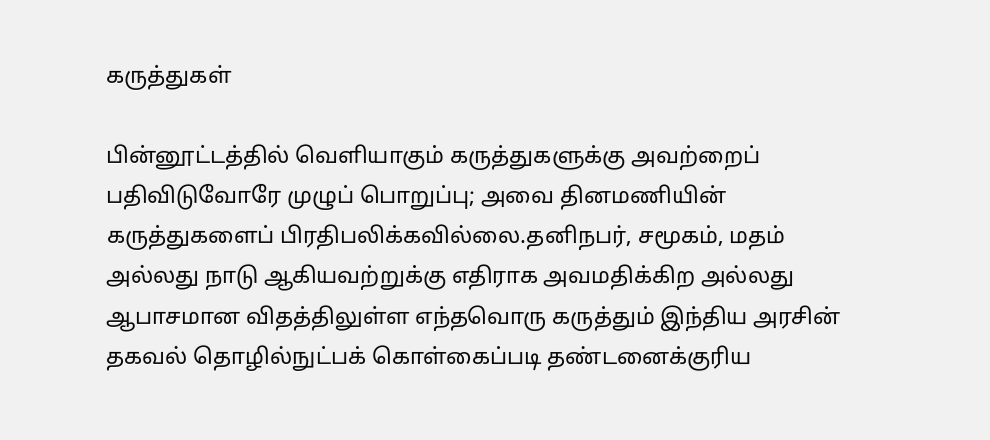கருத்துகள்

பின்னூட்டத்தில் வெளியாகும் கருத்துகளுக்கு அவற்றைப் பதிவிடுவோரே முழுப் பொறுப்பு; அவை தினமணியின் கருத்துகளைப் பிரதிபலிக்கவில்லை.தனிநபர், சமூகம், மதம் அல்லது நாடு ஆகியவற்றுக்கு எதிராக அவமதிக்கிற அல்லது ஆபாசமான விதத்திலுள்ள எந்தவொரு கருத்தும் இந்திய அரசின் தகவல் தொழில்நுட்பக் கொள்கைப்படி தண்டனைக்குரிய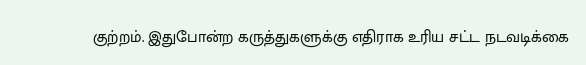குற்றம். இதுபோன்ற கருத்துகளுக்கு எதிராக உரிய சட்ட நடவடிக்கை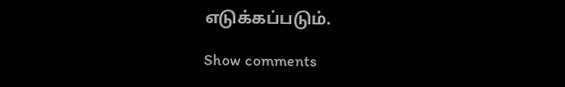எடுக்கப்படும்.

Show comments